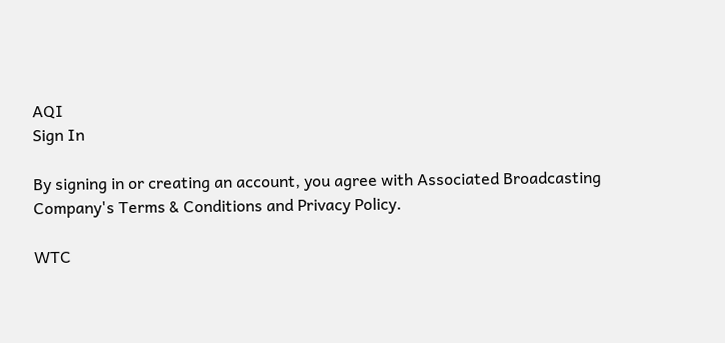AQI
Sign In

By signing in or creating an account, you agree with Associated Broadcasting Company's Terms & Conditions and Privacy Policy.

WTC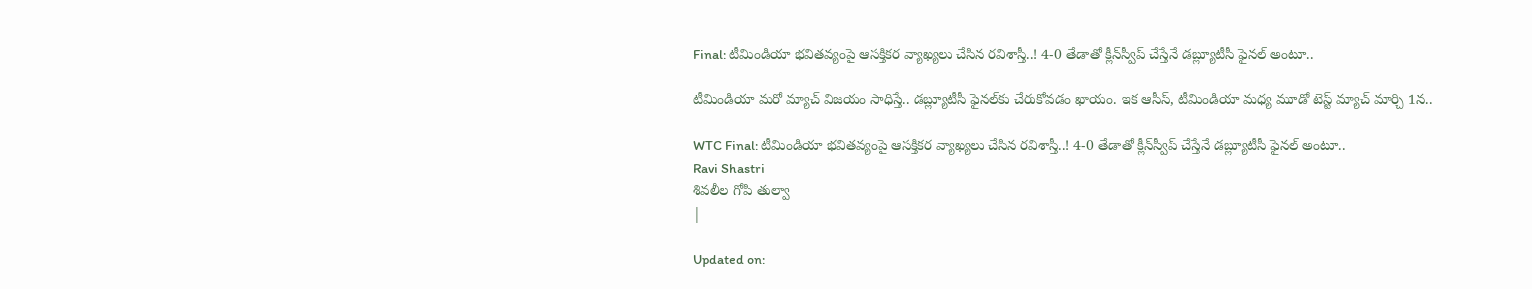Final: టీమిండియా భవితవ్యంపై ఆసక్తికర వ్యాఖ్యలు చేసిన రవిశాస్తీ..! 4-0 తేడాతో క్లీన్‌స్వీప్‌ చేస్తేనే డబ్ల్యూటీసీ ఫైనల్‌ అంటూ..

టీమిండియా మరో మ్యాచ్ విజయం సాధిస్తే.. డబ్ల్యూటీసీ ఫైనల్‌కు చేరుకోవడం ఖాయం. ఇక ఆసీస్, టీమిండియా మధ్య మూడో టెస్ట్ మ్యాచ్ మార్చి 1న..

WTC Final: టీమిండియా భవితవ్యంపై ఆసక్తికర వ్యాఖ్యలు చేసిన రవిశాస్తీ..! 4-0 తేడాతో క్లీన్‌స్వీప్‌ చేస్తేనే డబ్ల్యూటీసీ ఫైనల్‌ అంటూ..
Ravi Shastri
శివలీల గోపి తుల్వా
|

Updated on: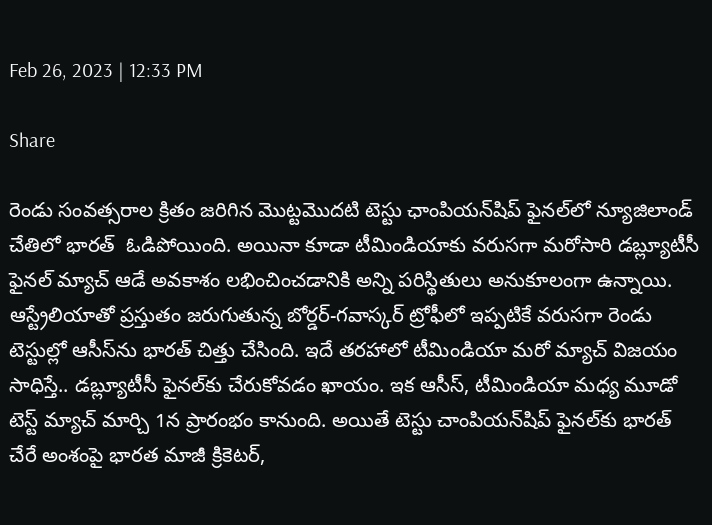Feb 26, 2023 | 12:33 PM

Share

రెండు సంవత్సరాల క్రితం జరిగిన మొట్టమొదటి టెస్టు ఛాంపియన్‌‌షిప్ ఫైనల్‌లో న్యూజిలాండ్‌‌ చేతిలో భారత్  ఓడిపోయింది. అయినా కూడా టీమిండియాకు వరుసగా మరోసారి డబ్ల్యూటీసీ ఫైనల్‌ మ్యాచ్ ఆడే అవకాశం లభించించడానికి అన్ని పరిస్థితులు అనుకూలంగా ఉన్నాయి. ఆస్ట్రేలియాతో ప్రస్తుతం జరుగుతున్న బోర్డర్‌-గవాస్కర్‌ ట్రోఫీలో ఇప్పటికే వరుసగా రెండు టెస్టుల్లో ఆసీస్‌ను భారత్ చిత్తు చేసింది. ఇదే తరహాలో టీమిండియా మరో మ్యాచ్ విజయం సాధిస్తే.. డబ్ల్యూటీసీ ఫైనల్‌కు చేరుకోవడం ఖాయం. ఇక ఆసీస్, టీమిండియా మధ్య మూడో టెస్ట్ మ్యాచ్ మార్చి 1న ప్రారంభం కానుంది. అయితే టెస్టు చాంపియన్‌షిప్ ఫైనల్‌కు భారత్  చేరే అంశంపై భారత మాజీ క్రికెటర్,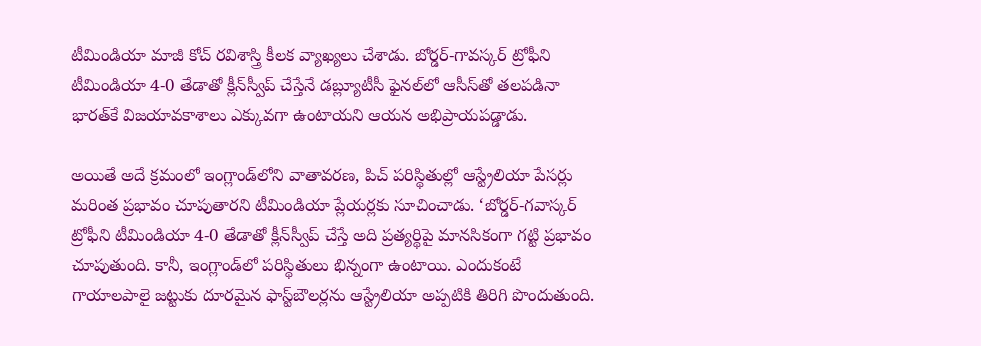టీమిండియా మాజీ కోచ్‌ రవిశాస్త్రి కీలక వ్యాఖ్యలు చేశాడు. బోర్డర్-గావస్కర్‌ ట్రోఫీని టీమిండియా 4-0 తేడాతో క్లీన్‌స్వీప్‌ చేస్తేనే డబ్ల్యూటీసీ ఫైనల్‌లో ఆసీస్‌తో తలపడినా భారత్‌కే విజయావకాశాలు ఎక్కువగా ఉంటాయని ఆయన అభిప్రాయపడ్డాడు.

అయితే అదే క్రమంలో ఇంగ్లాండ్‌‌లోని వాతావరణ, పిచ్ పరిస్థితుల్లో ఆస్ట్రేలియా పేసర్లు మరింత ప్రభావం చూపుతారని టీమిండియా ప్లేయర్లకు సూచించాడు. ‘బోర్డర్‌-గవాస్కర్‌ ట్రోఫీని టీమిండియా 4-0 తేడాతో క్లీన్‌స్వీప్‌ చేస్తే అది ప్రత్యర్థిపై మానసికంగా గట్టి ప్రభావం చూపుతుంది. కానీ, ఇంగ్లాండ్‌లో పరిస్థితులు భిన్నంగా ఉంటాయి. ఎందుకంటే గాయాలపాలై జట్టుకు దూరమైన ఫాస్ట్‌బౌలర్లను ఆస్ట్రేలియా అప్పటికి తిరిగి పొందుతుంది.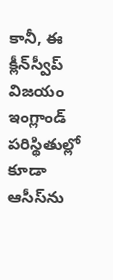కానీ, ఈ క్లీన్‌స్వీప్‌ విజయం ఇంగ్లాండ్‌ పరిస్థితుల్లో కూడా ఆసీస్‌ను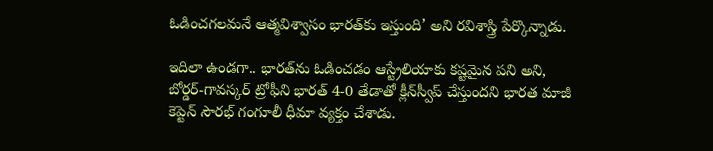ఓడించగలమనే ఆత్మవిశ్వాసం భారత్‌కు ఇస్తుంది’ అని రవిశాస్త్రి పేర్కొన్నాడు.

ఇదిలా ఉండగా.. భారత్‌ను ఓడించడం ఆస్ట్రేలియాకు కష్టమైన పని అని, బోర్డర్‌-గావస్కర్‌ ట్రోఫీని భారత్ 4-0 తేడాతో క్లీన్‌స్వీప్‌ చేస్తుందని భారత మాజీ కెప్టెన్‌ సౌరభ్ గంగూలీ ధీమా వ్యక్తం చేశాడు.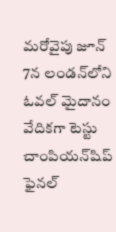మరోవైపు జూన్‌ 7న లండన్‌లోని ఓవల్ మైదానం వేదికగా టెస్టు చాంపియన్‌షిప్ ఫైనల్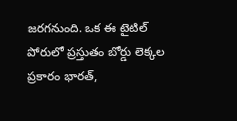జరగనుంది. ఒక ఈ టైటిల్‌ పోరులో ప్రస్తుతం బోర్డు లెక్కల ప్రకారం భారత్‌,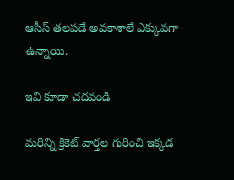ఆసీస్‌ తలపడే అవకాశాలే ఎక్కువగా ఉన్నాయి.

ఇవి కూడా చదవండి

మరిన్ని క్రికెట్ వార్తల గురించి ఇక్కడ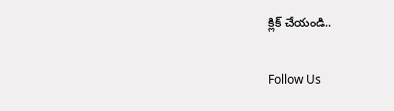క్లిక్ చేయండి..

Follow Us